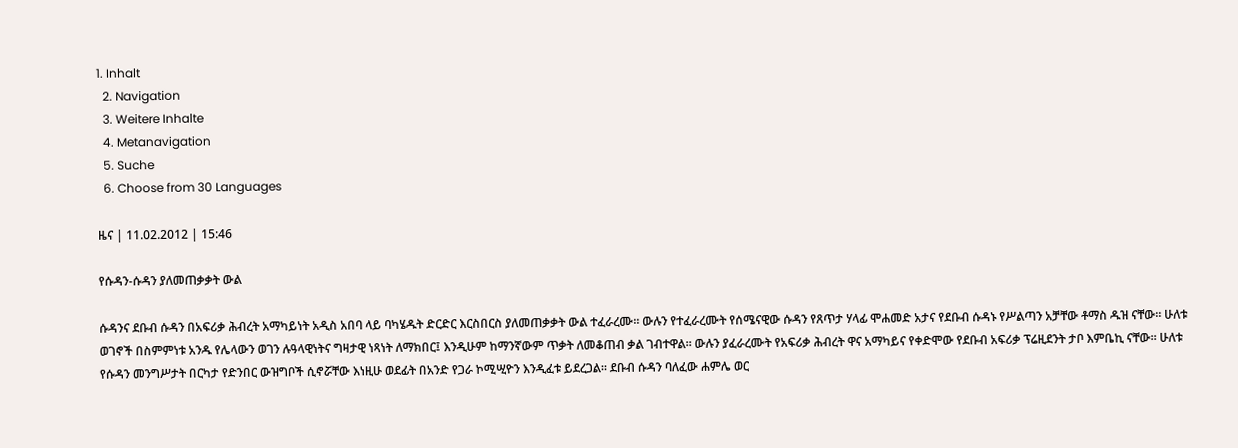1. Inhalt
  2. Navigation
  3. Weitere Inhalte
  4. Metanavigation
  5. Suche
  6. Choose from 30 Languages

ዜና | 11.02.2012 | 15:46

የሱዳን-ሱዳን ያለመጠቃቃት ውል

ሱዳንና ደቡብ ሱዳን በአፍሪቃ ሕብረት አማካይነት አዲስ አበባ ላይ ባካሄዱት ድርድር እርስበርስ ያለመጠቃቃት ውል ተፈራረሙ። ውሉን የተፈራረሙት የሰሜናዊው ሱዳን የጸጥታ ሃላፊ ሞሐመድ አታና የደቡብ ሱዳኑ የሥልጣን አቻቸው ቶማስ ዱዝ ናቸው። ሁለቱ ወገኖች በስምምነቱ አንዱ የሌላውን ወገን ሉዓላዊነትና ግዛታዊ ነጻነት ለማክበር፤ እንዲሁም ከማንኛውም ጥቃት ለመቆጠብ ቃል ገብተዋል። ውሉን ያፈራረሙት የአፍሪቃ ሕብረት ዋና አማካይና የቀድሞው የደቡብ አፍሪቃ ፕሬዚደንት ታቦ እምቤኪ ናቸው። ሁለቱ የሱዳን መንግሥታት በርካታ የድንበር ውዝግቦች ሲኖሯቸው እነዚሁ ወደፊት በአንድ የጋራ ኮሚሢዮን እንዲፈቱ ይደረጋል። ደቡብ ሱዳን ባለፈው ሐምሌ ወር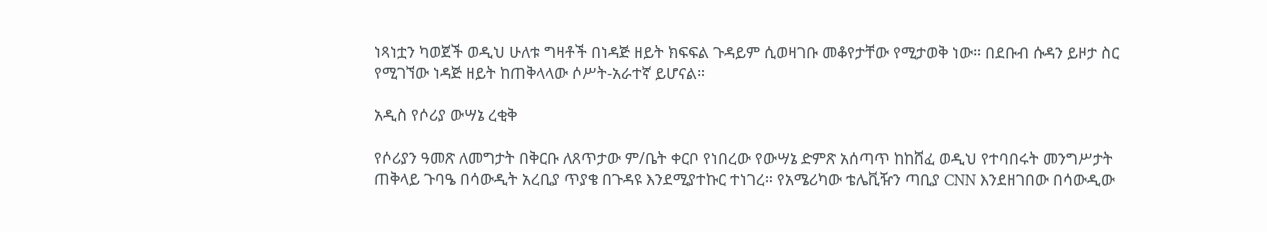ነጻነቷን ካወጀች ወዲህ ሁለቱ ግዛቶች በነዳጅ ዘይት ክፍፍል ጉዳይም ሲወዛገቡ መቆየታቸው የሚታወቅ ነው። በደቡብ ሱዳን ይዞታ ስር የሚገኘው ነዳጅ ዘይት ከጠቅላላው ሶሥት-አራተኛ ይሆናል።

አዲስ የሶሪያ ውሣኔ ረቂቅ

የሶሪያን ዓመጽ ለመግታት በቅርቡ ለጸጥታው ም/ቤት ቀርቦ የነበረው የውሣኔ ድምጽ አሰጣጥ ከከሸፈ ወዲህ የተባበሩት መንግሥታት ጠቅላይ ጉባዔ በሳውዲት አረቢያ ጥያቄ በጉዳዩ እንደሚያተኩር ተነገረ። የአሜሪካው ቴሌቪዥን ጣቢያ CNN እንደዘገበው በሳውዲው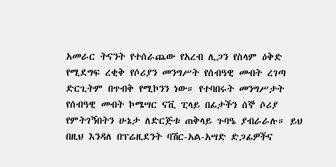አመራር ትናንት የተሰራጨው የአረብ ሊጋን የስላም ዕቅድ የሚደግፍ ረቂቅ የሶሪያን መንግሥት የሰብዓዊ መብት ረገጣ ድርጊትም በጥብቅ የሚኮንን ነው። የተባበሩት መንግሥታት የሰብዓዊ መብት ኮሜሣር ናቪ ፒላይ በፊታችን ሰኞ ሶሪያ የምትገኝበትን ሁኔታ ለድርጅቱ ጠቅላይ ጉባዔ ያብራራሉ። ይህ በዚህ እንዳለ በፕሬዚደንት ባሽር-አል-አሣድ ድጋፊዎችና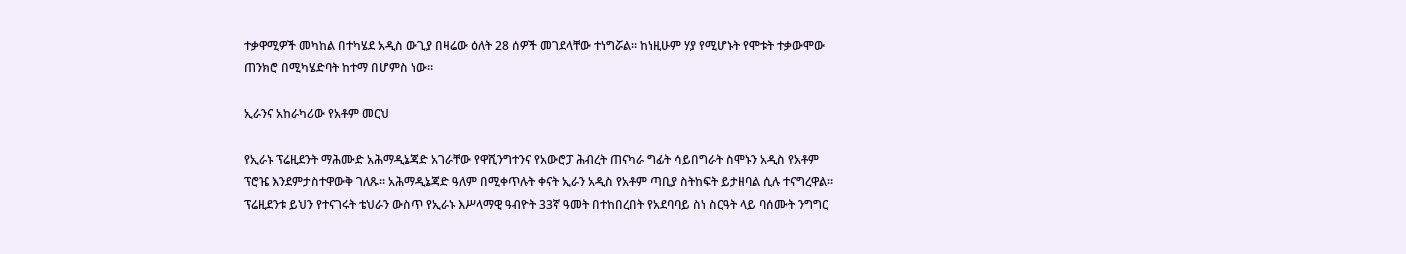ተቃዋሚዎች መካከል በተካሄደ አዲስ ውጊያ በዛሬው ዕለት 28 ሰዎች መገደላቸው ተነግሯል። ከነዚሁም ሃያ የሚሆኑት የሞቱት ተቃውሞው ጠንክሮ በሚካሄድባት ከተማ በሆምስ ነው።

ኢራንና አከራካሪው የአቶም መርህ

የኢራኑ ፕሬዚደንት ማሕሙድ አሕማዲኔጃድ አገራቸው የዋሺንግተንና የአውሮፓ ሕብረት ጠናካራ ግፊት ሳይበግራት ስሞኑን አዲስ የአቶም ፕሮዤ እንደምታስተዋውቅ ገለጹ። አሕማዲኔጃድ ዓለም በሚቀጥሉት ቀናት ኢራን አዲስ የአቶም ጣቢያ ስትከፍት ይታዘባል ሲሉ ተናግረዋል። ፕሬዚደንቱ ይህን የተናገሩት ቴህራን ውስጥ የኢራኑ እሥላማዊ ዓብዮት 33ኛ ዓመት በተከበረበት የአደባባይ ስነ ስርዓት ላይ ባሰሙት ንግግር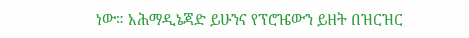ነው። አሕማዲኔጃድ ይሁንና የፕሮዤውን ይዘት በዝርዝር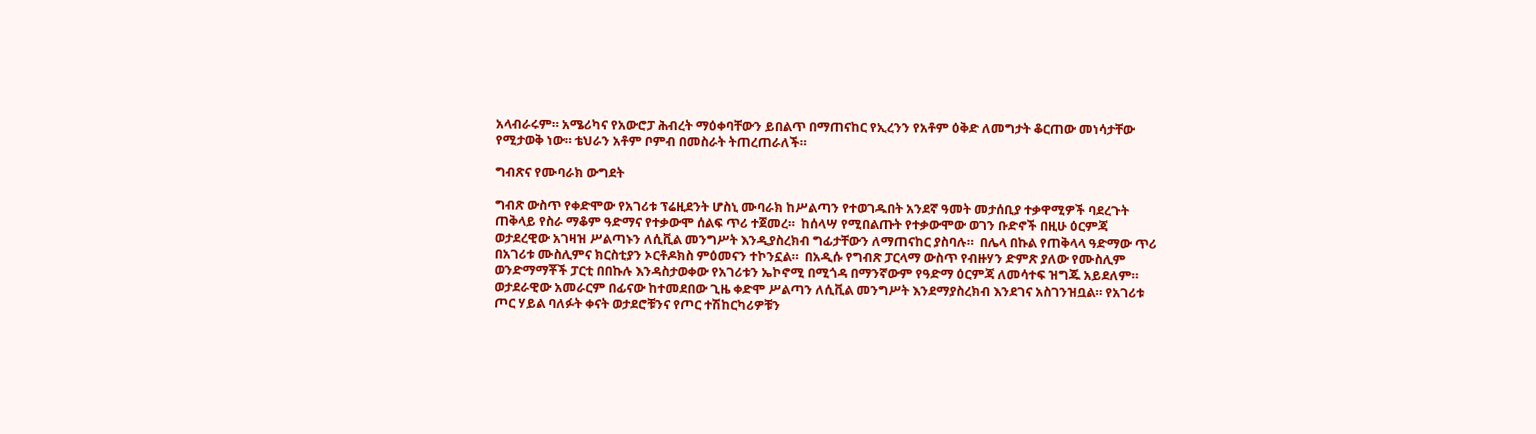አላብራሩም። አሜሪካና የአውሮፓ ሕብረት ማዕቀባቸውን ይበልጥ በማጠናከር የኢረንን የአቶም ዕቅድ ለመግታት ቆርጠው መነሳታቸው የሚታወቅ ነው። ቴህራን አቶም ቦምብ በመስራት ትጠረጠራለች።

ግብጽና የሙባራክ ውግደት

ግብጽ ውስጥ የቀድሞው የአገሪቱ ፕሬዚደንት ሆስኒ ሙባራክ ከሥልጣን የተወገዱበት አንደኛ ዓመት መታሰቢያ ተቃዋሚዎች ባደረጉት ጠቅላይ የስራ ማቆም ዓድማና የተቃውሞ ሰልፍ ጥሪ ተጀመረ።  ከሰላሣ የሚበልጡት የተቃውሞው ወገን ቡድኖች በዚሁ ዕርምጃ ወታደረዊው አገዛዝ ሥልጣኑን ለሲቪል መንግሥት እንዲያስረክብ ግፊታቸውን ለማጠናከር ያስባሉ።  በሌላ በኩል የጠቅላላ ዓድማው ጥሪ በአገሪቱ ሙስሊምና ክርስቲያን ኦርቶዶክስ ምዕመናን ተኮንኗል።  በአዲሱ የግብጽ ፓርላማ ውስጥ የብዙሃን ድምጽ ያለው የሙስሊም ወንድማማቾች ፓርቲ በበኩሉ እንዳስታወቀው የአገሪቱን ኤኮኖሚ በሚጎዳ በማንኛውም የዓድማ ዕርምጃ ለመሳተፍ ዝግጁ አይደለም። ወታደራዊው አመራርም በፊናው ከተመደበው ጊዜ ቀድሞ ሥልጣን ለሲቪል መንግሥት እንደማያስረክብ እንደገና አስገንዝቧል። የአገሪቱ ጦር ሃይል ባለፉት ቀናት ወታደሮቹንና የጦር ተሽከርካሪዎቹን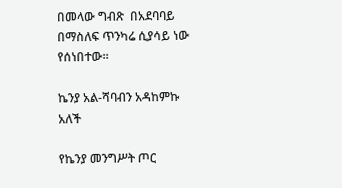በመላው ግብጽ  በአደባባይ በማስለፍ ጥንካሬ ሲያሳይ ነው የሰነበተው።

ኬንያ አል-ሻባብን አዳከምኩ አለች

የኬንያ መንግሥት ጦር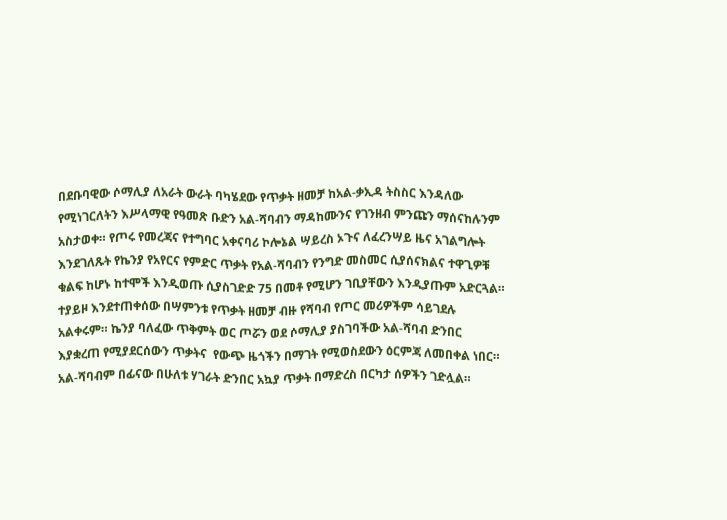በደቡባዊው ሶማሊያ ለአራት ውራት ባካሄደው የጥቃት ዘመቻ ከአል-ቃኢዳ ትስስር እንዳለው የሚነገርለትን እሥላማዊ የዓመጽ ቡድን አል-ሻባብን ማዳከሙንና የገንዘብ ምንጩን ማሰናከሉንም አስታወቀ። የጦሩ የመረጃና የተግባር አቀናባሪ ኮሎኔል ሣይረስ ኦጉና ለፈረንሣይ ዜና አገልግሎት እንደገለጹት የኬንያ የአየርና የምድር ጥቃት የአል-ሻባብን የንግድ መስመር ሲያሰናክልና ተዋጊዎቹ ቁልፍ ከሆኑ ከተሞች እንዲወጡ ሲያስገድድ 75 በመቶ የሚሆን ገቢያቸውን እንዲያጡም አድርጓል። ተያይዞ እንደተጠቀሰው በሣምንቱ የጥቃት ዘመቻ ብዙ የሻባብ የጦር መሪዎችም ሳይገደሉ አልቀሩም። ኬንያ ባለፈው ጥቅምት ወር ጦሯን ወደ ሶማሊያ ያስገባችው አል-ሻባብ ድንበር እያቋረጠ የሚያደርሰውን ጥቃትና  የውጭ ዜጎችን በማገት የሚወስደውን ዕርምጃ ለመበቀል ነበር። አል-ሻባብም በፊናው በሁለቱ ሃገራት ድንበር አኳያ ጥቃት በማድረስ በርካታ ሰዎችን ገድሏል።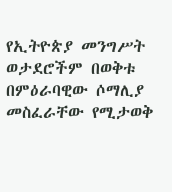የኢትዮጵያ መንግሥት ወታደሮችም በወቅቱ በምዕራባዊው ሶማሊያ መስፈራቸው የሚታወቅ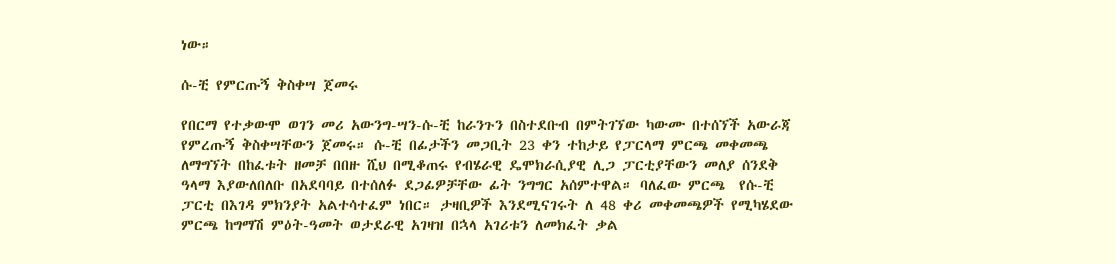ነው።

ሱ-ቺ የምርጡኝ ቅስቀሣ ጀመሩ

የበርማ የተቃውሞ ወገን መሪ አውንግ-ሣን-ሱ-ቺ ከራንጉን በስተደቡብ በምትገኘው ካውሙ በተሰኘች አውራጃ የምረጡኝ ቅስቀሣቸውን ጀመሩ። ሱ-ቺ በፊታችን መጋቢት 23 ቀን ተከታይ የፓርላማ ምርጫ መቀመጫ ለማግኘት በከፈቱት ዘመቻ በበዙ ሺህ በሚቆጠሩ የብሄራዊ ዴሞክራሲያዊ ሊጋ ፓርቲያቸውን መለያ ሰንደቅ ዓላማ እያውለበለቡ በአደባባይ በተሰለፉ ደጋፊዎቻቸው ፊት ንግግር አሰምተዋል። ባለፈው ምርጫ  የሱ-ቺ ፓርቲ በእገዳ ምክንያት አልተሳተፈም ነበር። ታዛቢዎች እንደሚናገሩት ለ 48 ቀሪ መቀመጫዎች የሚካሄደው ምርጫ ከግማሽ ምዕት-ዓመት ወታደራዊ አገዛዝ በኋላ አገሪቱን ለመክፈት ቃል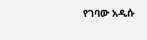የገባው አዲሱ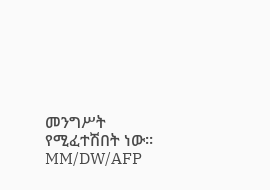መንግሥት የሚፈተሽበት ነው። MM/DW/AFP